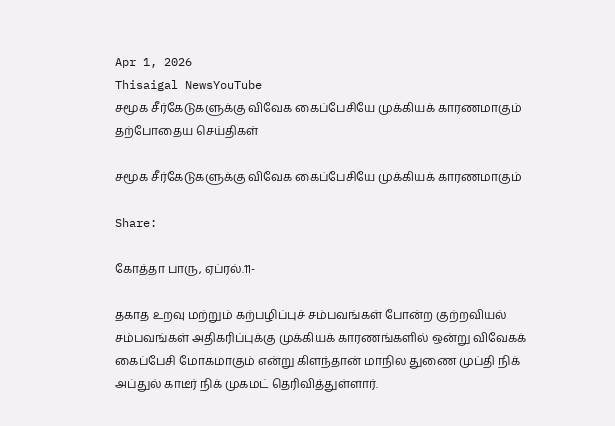Apr 1, 2026
Thisaigal NewsYouTube
சமூக சீர்கேடுகளுக்கு விவேக கைப்பேசியே முக்கியக் காரணமாகும்
தற்போதைய செய்திகள்

சமூக சீர்கேடுகளுக்கு விவேக கைப்பேசியே முக்கியக் காரணமாகும்

Share:

கோத்தா பாரு, ஏப்ரல்.11-

தகாத உறவு மற்றும் கற்பழிப்புச் சம்பவங்கள் போன்ற குற்றவியல் சம்பவங்கள் அதிகரிப்புக்கு முக்கியக் காரணங்களில் ஒன்று விவேகக் கைப்பேசி மோகமாகும் என்று கிளந்தான் மாநில துணை முப்தி நிக் அப்துல் காடீர் நிக் முகமட் தெரிவித்துள்ளார்.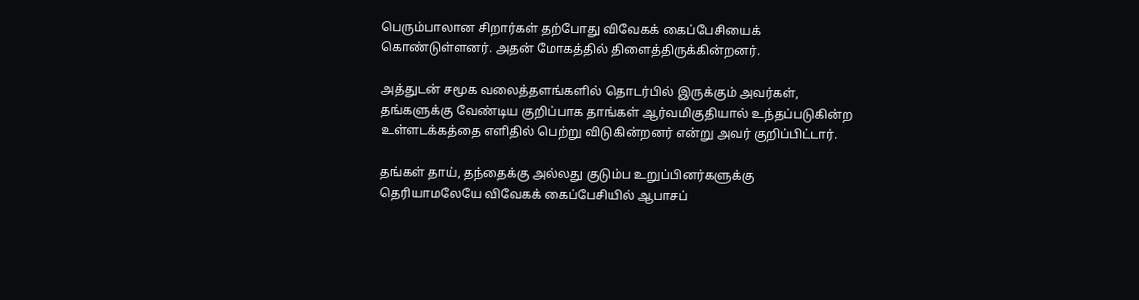பெரும்பாலான சிறார்கள் தற்போது விவேகக் கைப்பேசியைக் கொண்டுள்ளனர். அதன் மோகத்தில் திளைத்திருக்கின்றனர்.

அத்துடன் சமூக வலைத்தளங்களில் தொடர்பில் இருக்கும் அவர்கள், தங்களுக்கு வேண்டிய குறிப்பாக தாங்கள் ஆர்வமிகுதியால் உந்தப்படுகின்ற உள்ளடக்கத்தை எளிதில் பெற்று விடுகின்றனர் என்று அவர் குறிப்பிட்டார்.

தங்கள் தாய், தந்தைக்கு அல்லது குடும்ப உறுப்பினர்களுக்கு தெரியாமலேயே விவேகக் கைப்பேசியில் ஆபாசப்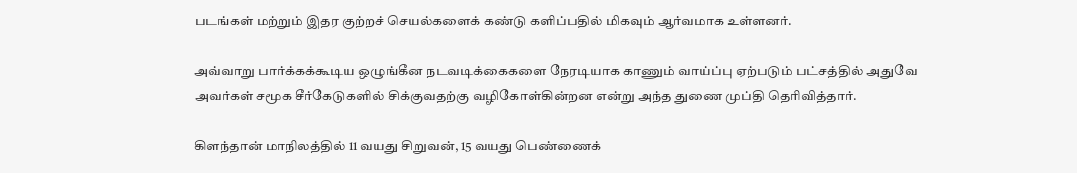படங்கள் மற்றும் இதர குற்றச் செயல்களைக் கண்டு களிப்பதில் மிகவும் ஆர்வமாக உள்ளனர்.

அவ்வாறு பார்க்கக்கூடிய ஒழுங்கீன நடவடிக்கைகளை நேரடியாக காணும் வாய்ப்பு ஏற்படும் பட்சத்தில் அதுவே அவர்கள் சமூக சீர்கேடுகளில் சிக்குவதற்கு வழிகோள்கின்றன என்று அந்த துணை முப்தி தெரிவித்தார்.

கிளந்தான் மாநிலத்தில் 11 வயது சிறுவன், 15 வயது பெண்ணைக்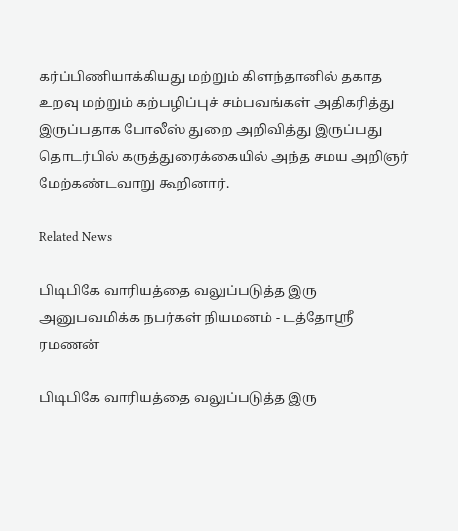கர்ப்பிணியாக்கியது மற்றும் கிளந்தானில் தகாத உறவு மற்றும் கற்பழிப்புச் சம்பவங்கள் அதிகரித்து இருப்பதாக போலீஸ் துறை அறிவித்து இருப்பது தொடர்பில் கருத்துரைக்கையில் அந்த சமய அறிஞர் மேற்கண்டவாறு கூறினார்.

Related News

பிடிபிகே வாரியத்தை வலுப்படுத்த இரு அனுபவமிக்க நபர்கள் நியமனம் - டத்தோஶ்ரீ ரமணன்

பிடிபிகே வாரியத்தை வலுப்படுத்த இரு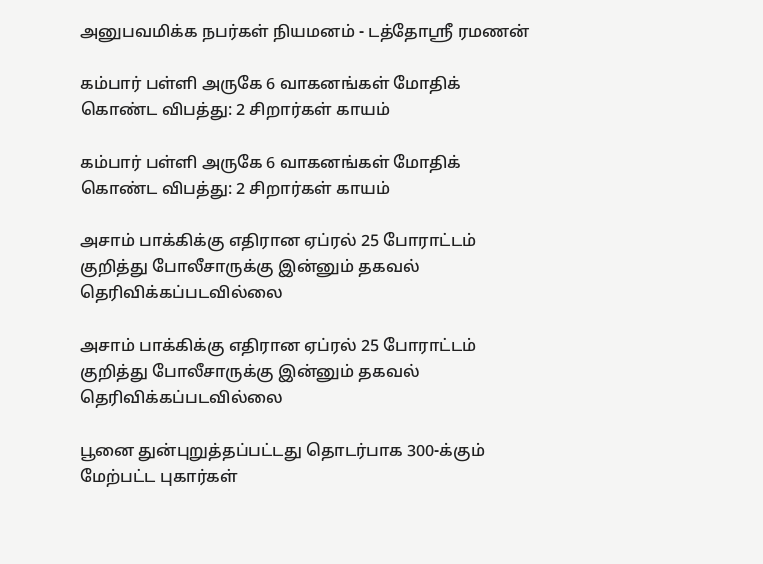அனுபவமிக்க நபர்கள் நியமனம் - டத்தோஶ்ரீ ரமணன்

கம்பார் பள்ளி அருகே 6 வாகனங்கள் மோதிக் கொண்ட விபத்து: 2 சிறார்கள் காயம்

கம்பார் பள்ளி அருகே 6 வாகனங்கள் மோதிக் கொண்ட விபத்து: 2 சிறார்கள் காயம்

அசாம் பாக்கிக்கு எதிரான ஏப்ரல் 25 போராட்டம் குறித்து போலீசாருக்கு இன்னும் தகவல் தெரிவிக்கப்படவில்லை

அசாம் பாக்கிக்கு எதிரான ஏப்ரல் 25 போராட்டம் குறித்து போலீசாருக்கு இன்னும் தகவல் தெரிவிக்கப்படவில்லை

பூனை துன்புறுத்தப்பட்டது தொடர்பாக 300-க்கும் மேற்பட்ட புகார்கள்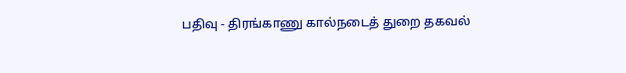பதிவு - திரங்காணு கால்நடைத் துறை தகவல்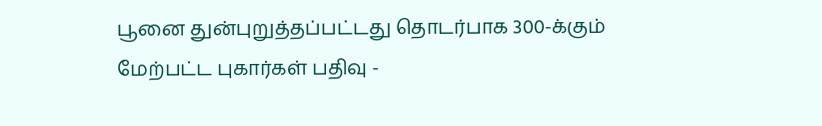பூனை துன்புறுத்தப்பட்டது தொடர்பாக 300-க்கும் மேற்பட்ட புகார்கள் பதிவு -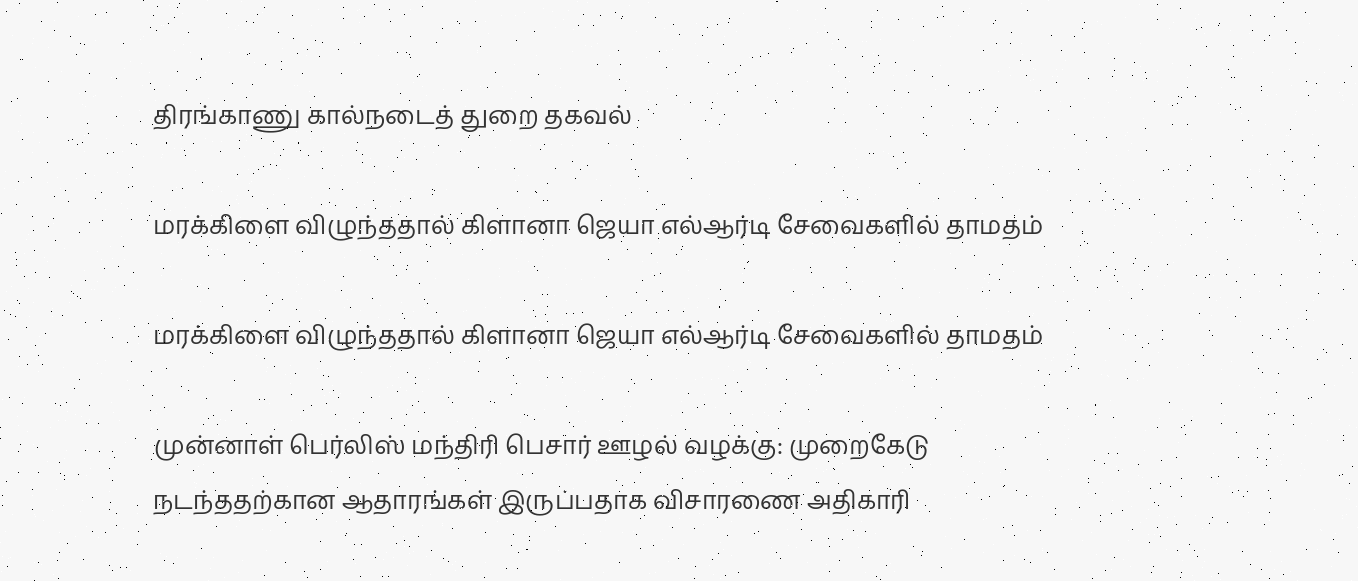திரங்காணு கால்நடைத் துறை தகவல்

மரக்கிளை விழுந்ததால் கிளானா ஜெயா எல்ஆர்டி சேவைகளில் தாமதம்

மரக்கிளை விழுந்ததால் கிளானா ஜெயா எல்ஆர்டி சேவைகளில் தாமதம்

முன்னாள் பெர்லிஸ் மந்திரி பெசார் ஊழல் வழக்கு: முறைகேடு நடந்ததற்கான ஆதாரங்கள் இருப்பதாக விசாரணை அதிகாரி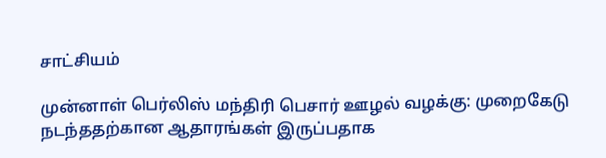சாட்சியம்

முன்னாள் பெர்லிஸ் மந்திரி பெசார் ஊழல் வழக்கு: முறைகேடு நடந்ததற்கான ஆதாரங்கள் இருப்பதாக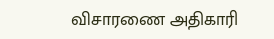விசாரணை அதிகாரி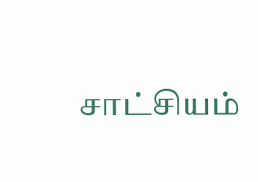சாட்சியம்